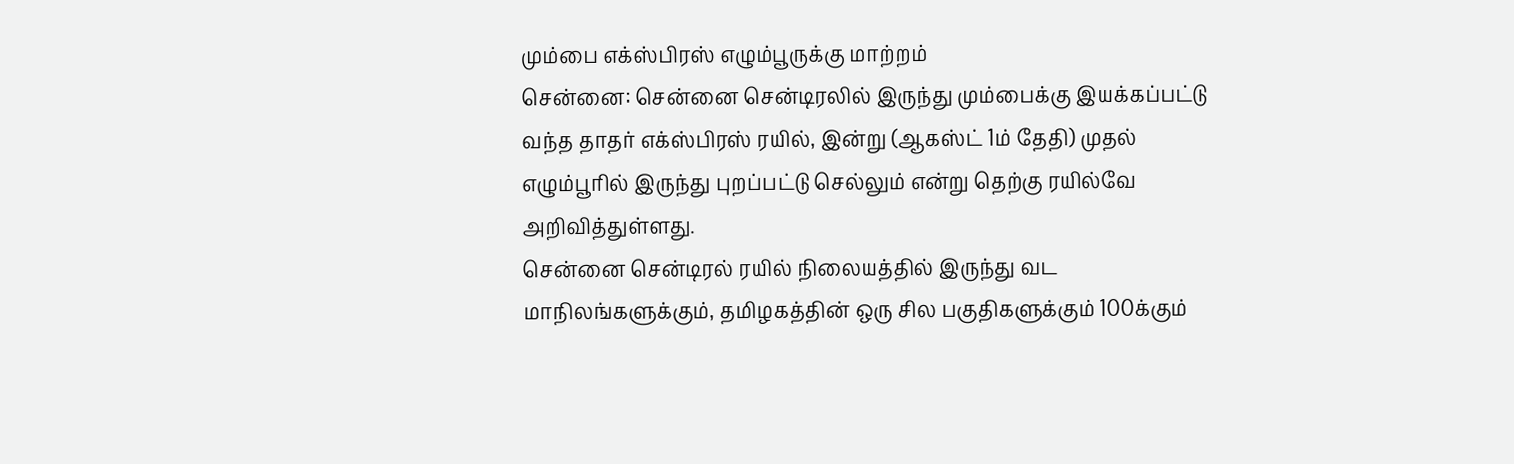மும்பை எக்ஸ்பிரஸ் எழும்பூருக்கு மாற்றம்
சென்னை: சென்னை சென்டிரலில் இருந்து மும்பைக்கு இயக்கப்பட்டு வந்த தாதர் எக்ஸ்பிரஸ் ரயில், இன்று (ஆகஸ்ட் 1ம் தேதி) முதல் எழும்பூரில் இருந்து புறப்பட்டு செல்லும் என்று தெற்கு ரயில்வே அறிவித்துள்ளது.
சென்னை சென்டிரல் ரயில் நிலையத்தில் இருந்து வட மாநிலங்களுக்கும், தமிழகத்தின் ஒரு சில பகுதிகளுக்கும் 100க்கும்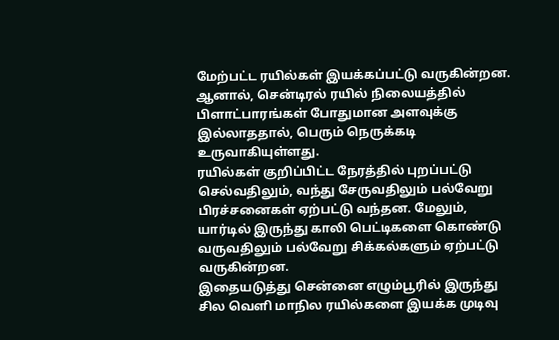மேற்பட்ட ரயில்கள் இயக்கப்பட்டு வருகின்றன.
ஆனால், சென்டிரல் ரயில் நிலையத்தில் பிளாட்பாரங்கள் போதுமான அளவுக்கு இல்லாததால், பெரும் நெருக்கடி உருவாகியுள்ளது.
ரயில்கள் குறிப்பிட்ட நேரத்தில் புறப்பட்டு செல்வதிலும், வந்து சேருவதிலும் பல்வேறு பிரச்சனைகள் ஏற்பட்டு வந்தன. மேலும், யார்டில் இருந்து காலி பெட்டிகளை கொண்டு வருவதிலும் பல்வேறு சிக்கல்களும் ஏற்பட்டு வருகின்றன.
இதையடுத்து சென்னை எழும்பூரில் இருந்து சில வெளி மாநில ரயில்களை இயக்க முடிவு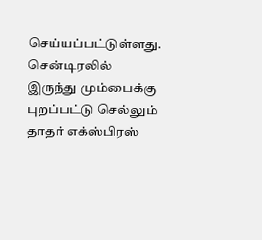செய்யப்பட்டுள்ளது.
சென்டிரலில் இருந்து மும்பைக்கு புறப்பட்டு செல்லும் தாதர் எக்ஸ்பிரஸ்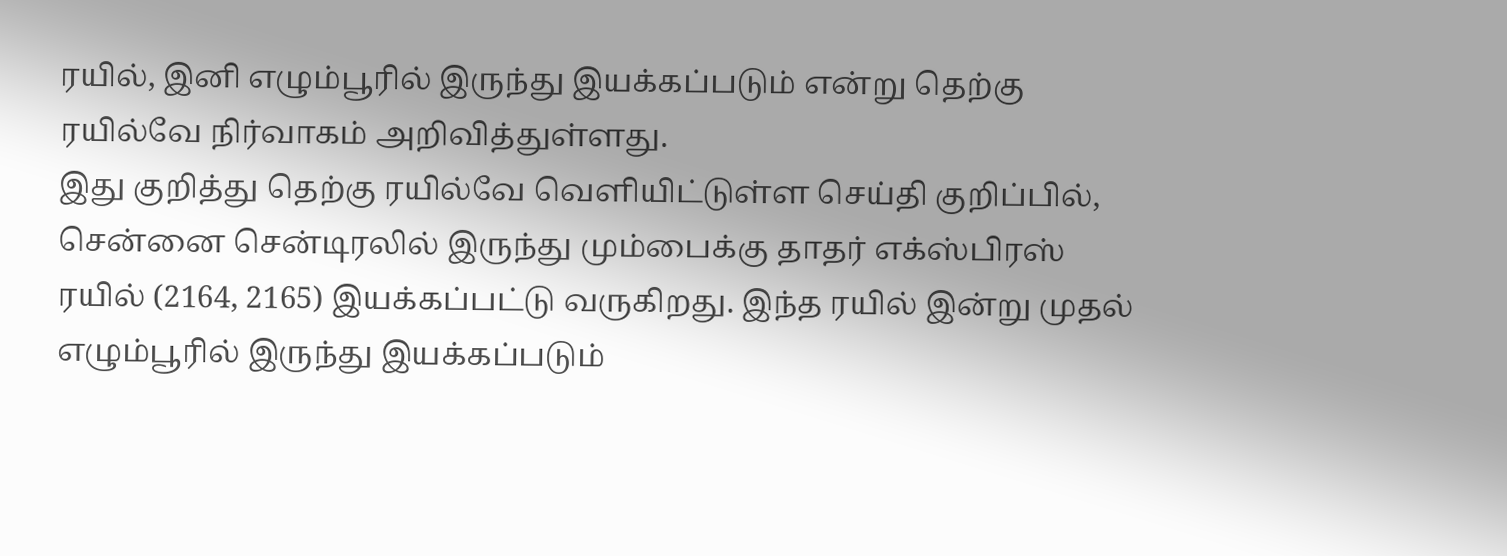ரயில், இனி எழும்பூரில் இருந்து இயக்கப்படும் என்று தெற்கு ரயில்வே நிர்வாகம் அறிவித்துள்ளது.
இது குறித்து தெற்கு ரயில்வே வெளியிட்டுள்ள செய்தி குறிப்பில், சென்னை சென்டிரலில் இருந்து மும்பைக்கு தாதர் எக்ஸ்பிரஸ் ரயில் (2164, 2165) இயக்கப்பட்டு வருகிறது. இந்த ரயில் இன்று முதல் எழும்பூரில் இருந்து இயக்கப்படும்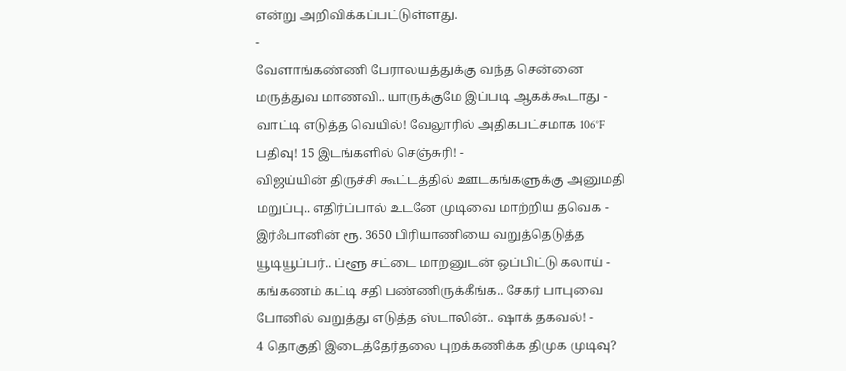என்று அறிவிக்கப்பட்டுள்ளது.
-
வேளாங்கண்ணி பேராலயத்துக்கு வந்த சென்னை மருத்துவ மாணவி.. யாருக்குமே இப்படி ஆகக்கூடாது -
வாட்டி எடுத்த வெயில்! வேலூரில் அதிகபட்சமாக 106°F பதிவு! 15 இடங்களில் செஞ்சுரி! -
விஜய்யின் திருச்சி கூட்டத்தில் ஊடகங்களுக்கு அனுமதி மறுப்பு.. எதிர்ப்பால் உடனே முடிவை மாற்றிய தவெக -
இர்ஃபானின் ரூ. 3650 பிரியாணியை வறுத்தெடுத்த யூடியூப்பர்.. ப்ளூ சட்டை மாறனுடன் ஒப்பிட்டு கலாய் -
கங்கணம் கட்டி சதி பண்ணிருக்கீங்க.. சேகர் பாபுவை போனில் வறுத்து எடுத்த ஸ்டாலின்.. ஷாக் தகவல்! -
4 தொகுதி இடைத்தேர்தலை புறக்கணிக்க திமுக முடிவு?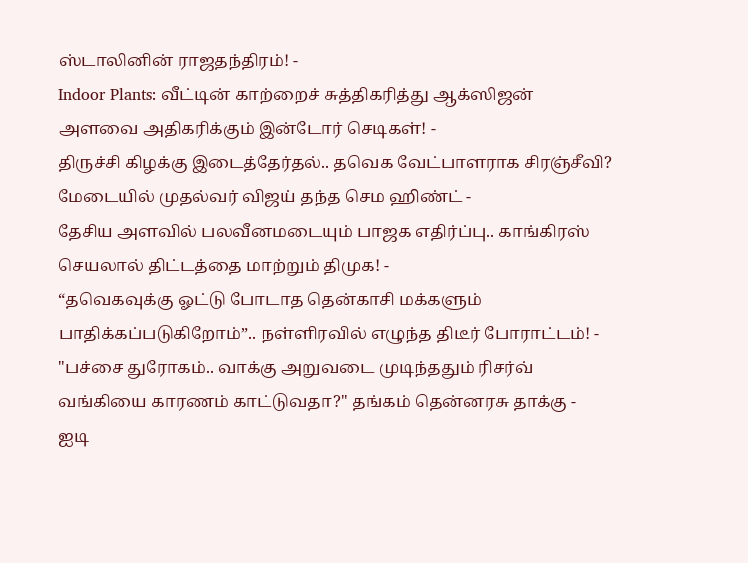ஸ்டாலினின் ராஜதந்திரம்! -
Indoor Plants: வீட்டின் காற்றைச் சுத்திகரித்து ஆக்ஸிஜன் அளவை அதிகரிக்கும் இன்டோர் செடிகள்! -
திருச்சி கிழக்கு இடைத்தேர்தல்.. தவெக வேட்பாளராக சிரஞ்சீவி? மேடையில் முதல்வர் விஜய் தந்த செம ஹிண்ட் -
தேசிய அளவில் பலவீனமடையும் பாஜக எதிர்ப்பு.. காங்கிரஸ் செயலால் திட்டத்தை மாற்றும் திமுக! -
“தவெகவுக்கு ஓட்டு போடாத தென்காசி மக்களும் பாதிக்கப்படுகிறோம்”.. நள்ளிரவில் எழுந்த திடீர் போராட்டம்! -
"பச்சை துரோகம்.. வாக்கு அறுவடை முடிந்ததும் ரிசர்வ் வங்கியை காரணம் காட்டுவதா?" தங்கம் தென்னரசு தாக்கு -
ஐடி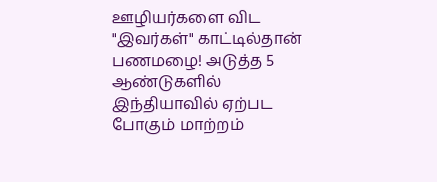ஊழியர்களை விட "இவர்கள்" காட்டில்தான் பணமழை! அடுத்த 5 ஆண்டுகளில் இந்தியாவில் ஏற்பட போகும் மாற்றம்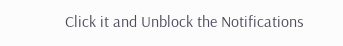Click it and Unblock the Notifications